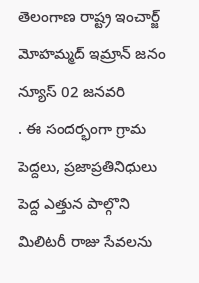తెలంగాణ రాష్ట్ర ఇంచార్జ్ మోహమ్మద్ ఇమ్రాన్ జనం న్యూస్ 02 జనవరి
. ఈ సందర్భంగా గ్రామ పెద్దలు, ప్రజాప్రతినిధులు పెద్ద ఎత్తున పాల్గొని మిలిటరీ రాజు సేవలను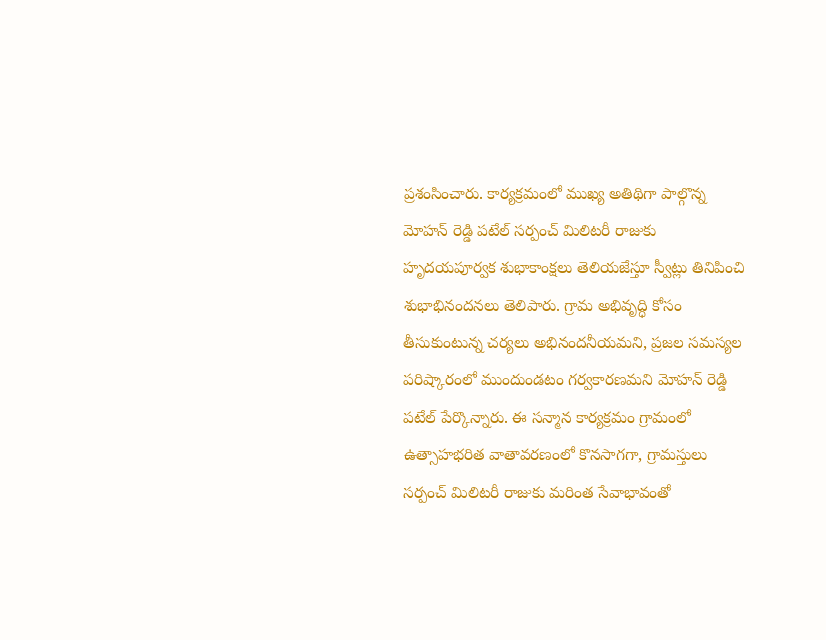ప్రశంసించారు. కార్యక్రమంలో ముఖ్య అతిథిగా పాల్గొన్న మోహన్ రెడ్డి పటేల్ సర్పంచ్ మిలిటరీ రాజుకు హృదయపూర్వక శుభాకాంక్షలు తెలియజేస్తూ స్వీట్లు తినిపించి శుభాభినందనలు తెలిపారు. గ్రామ అభివృద్ధి కోసం తీసుకుంటున్న చర్యలు అభినందనీయమని, ప్రజల సమస్యల పరిష్కారంలో ముందుండటం గర్వకారణమని మోహన్ రెడ్డి పటేల్ పేర్కొన్నారు. ఈ సన్మాన కార్యక్రమం గ్రామంలో ఉత్సాహభరిత వాతావరణంలో కొనసాగగా, గ్రామస్తులు సర్పంచ్ మిలిటరీ రాజుకు మరింత సేవాభావంతో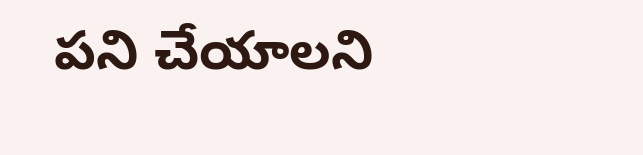పని చేయాలని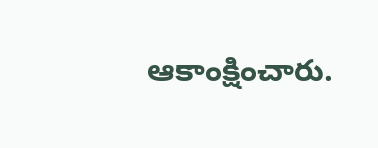ఆకాంక్షించారు.